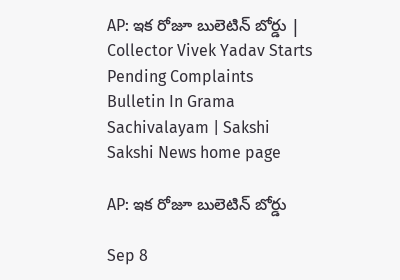AP: ఇక రోజూ బులెటిన్‌ బోర్డు | Collector Vivek Yadav Starts Pending Complaints Bulletin In Grama Sachivalayam | Sakshi
Sakshi News home page

AP: ఇక రోజూ బులెటిన్‌ బోర్డు

Sep 8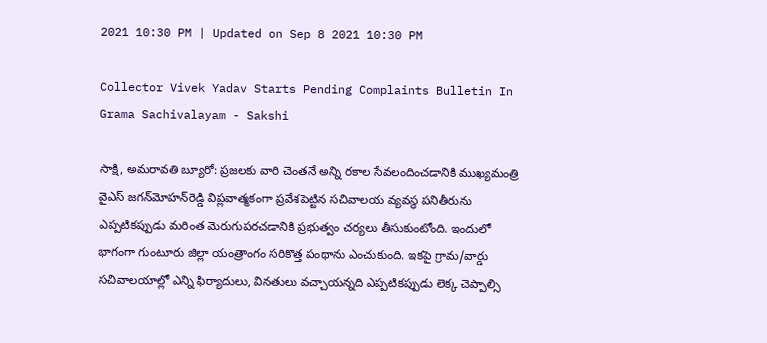2021 10:30 PM | Updated on Sep 8 2021 10:30 PM

Collector Vivek Yadav Starts Pending Complaints Bulletin In Grama Sachivalayam - Sakshi

సాక్షి, అమరావతి బ్యూరో: ప్రజలకు వారి చెంతనే అన్ని రకాల సేవలందించడానికి ముఖ్యమంత్రి వైఎస్‌ జగన్‌మోహన్‌రెడ్డి విప్లవాత్మకంగా ప్రవేశపెట్టిన సచివాలయ వ్యవస్థ పనితీరును ఎప్పటికప్పుడు మరింత మెరుగుపరచడానికి ప్రభుత్వం చర్యలు తీసుకుంటోంది. ఇందులో భాగంగా గుంటూరు జిల్లా యంత్రాంగం సరికొత్త పంథాను ఎంచుకుంది. ఇకపై గ్రామ/వార్డు సచివాలయాల్లో ఎన్ని ఫిర్యాదులు, వినతులు వచ్చాయన్నది ఎప్పటికప్పుడు లెక్క చెప్పాల్సి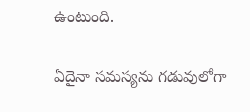ఉంటుంది.

ఏదైనా సమస్యను గడువులోగా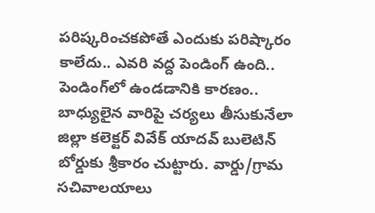పరిష్కరించకపోతే ఎందుకు పరిష్కారం కాలేదు.. ఎవరి వద్ద పెండింగ్‌ ఉంది.. పెండింగ్‌లో ఉండడానికి కారణం.. బాధ్యులైన వారిపై చర్యలు తీసుకునేలా జిల్లా కలెక్టర్‌ వివేక్‌ యాదవ్‌ బులెటిన్‌ బోర్డుకు శ్రీకారం చుట్టారు. వార్డు/గ్రామ సచివాలయాలు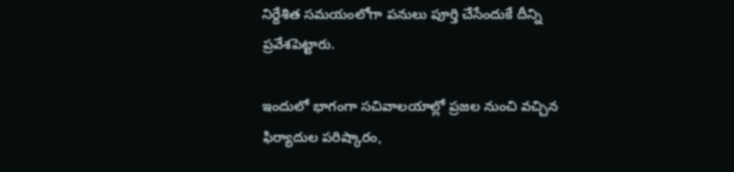నిర్దేశిత సమయంలోగా పనులు పూర్తి చేసేందుకే దీన్ని ప్రవేశపెట్టారు.

ఇందులో భాగంగా సచివాలయాల్లో ప్రజల నుంచి వచ్చిన ఫిర్యాదుల పరిష్కారం,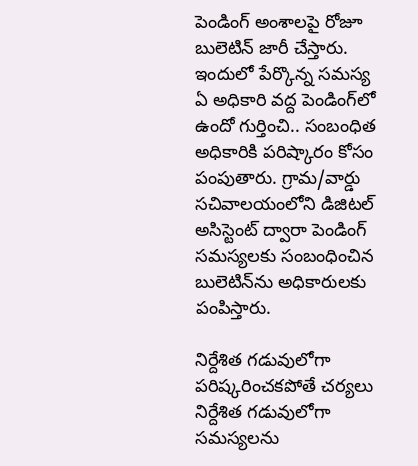పెండింగ్‌ అంశాలపై రోజూ బులెటిన్‌ జారీ చేస్తారు. ఇందులో పేర్కొన్న సమస్య ఏ అధికారి వద్ద పెండింగ్‌లో ఉందో గుర్తించి.. సంబంధిత అధికారికి పరిష్కారం కోసం పంపుతారు. గ్రామ/వార్డు సచివాలయంలోని డిజిటల్‌ అసిస్టెంట్‌ ద్వారా పెండింగ్‌ సమస్యలకు సంబంధించిన బులెటిన్‌ను అధికారులకు పంపిస్తారు.

నిర్దేశిత గడువులోగా పరిష్కరించకపోతే చర్యలు
నిర్దేశిత గడువులోగా సమస్యలను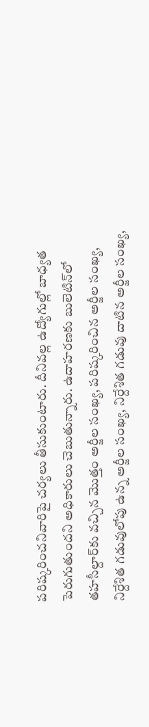పరిష్కరించనివారిపై చర్యలు తీసుకుంటారు. దీనివల్ల ఉద్యోగుల్లో బాధ్యత పెరుగుతుందని అధికారులు చెబుతున్నారు. ఉదాహరణకు బులెటిన్‌లో తహసీల్దార్‌కు వచ్చిన మొత్తం అర్జీల సంఖ్య, పరిష్కరించిన అర్జీల సంఖ్య, నిర్దేశిత గడువులోపు ఉన్న అర్జీల సంఖ్య, నిర్దేశిత గడువు దాటిన అర్జీల సంఖ్య,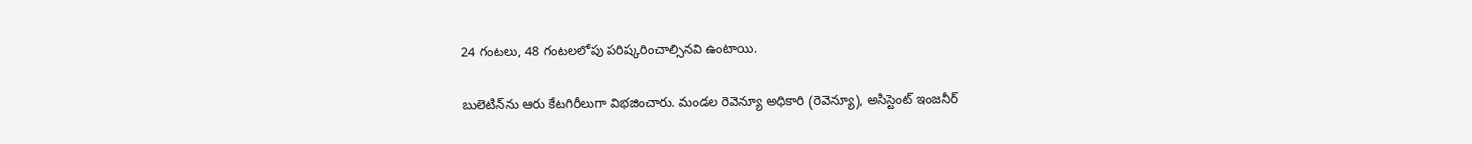24 గంటలు, 48 గంటలలోపు పరిష్కరించాల్సినవి ఉంటాయి.

బులెటిన్‌ను ఆరు కేటగిరీలుగా విభజించారు. మండల రెవెన్యూ అధికారి (రెవెన్యూ), అసిస్టెంట్‌ ఇంజనీర్‌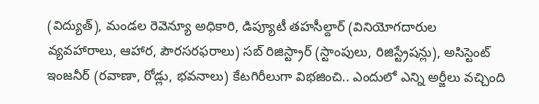(విద్యుత్‌), మండల రెవెన్యూ అధికారి, డిప్యూటీ తహసీల్దార్‌ (వినియోగదారుల వ్యవహారాలు, ఆహార, పౌరసరఫరాలు) సబ్‌ రిజిస్ట్రార్‌ (స్టాంపులు, రిజిస్ట్రేషన్లు), అసిస్టెంట్‌ ఇంజనీర్‌ (రవాణా, రోడ్లు, భవనాలు) కేటగిరీలుగా విభజించి.. ఎందులో ఎన్ని అర్జీలు వచ్చింది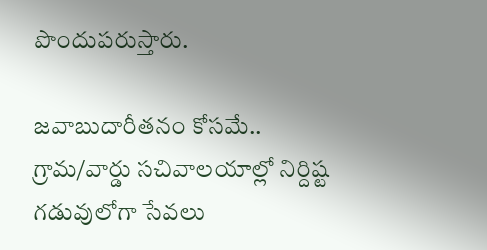పొందుపరుస్తారు.

జవాబుదారీతనం కోసమే..
గ్రామ/వార్డు సచివాలయాల్లో నిర్దిష్ట గడువులోగా సేవలు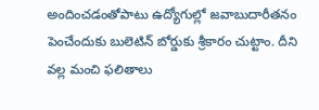అందించడంతోపాటు ఉద్యోగుల్లో జవాబుదారీతనం పెంచేందుకు బులెటిన్‌ బోర్డుకు శ్రీకారం చుట్టాం. దీని వల్ల మంచి ఫలితాలు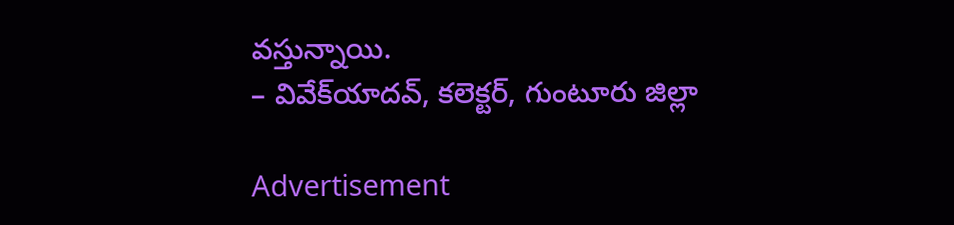వస్తున్నాయి.
– వివేక్‌యాదవ్, కలెక్టర్, గుంటూరు జిల్లా

Advertisement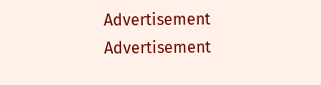Advertisement
Advertisement